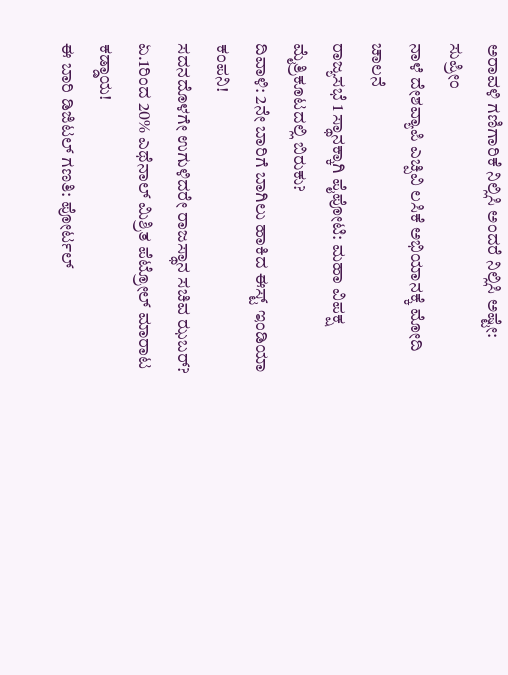ಅರಾವಳಿ ಗಣಿಗಾರಿಕೆ ನಿಲ್ಲಿಸಿ ಅಂದರೆ ನಿಲ್ಲಿಸಿ ಅಷ್ಟೇ: ಸುಪ್ರೀಂ
ನಾಳೆ ದೇಶವ್ಯಾಪಿ ಎಚ್ಪಿವಿ ಲಸಿಕೆ ಅಭಿಯಾನಕ್ಕೆ ಮೋದಿ ಚಾಲನೆ
ರಾಜ್ಯಸಭೆ 1 ಸ್ಥಾನಕ್ಕಾಗಿ ಪೈಪೋಟಿ: ಮಹಾ ವಿಪಕ್ಷ ಮೈತ್ರಿಕೂಟದಲ್ಲಿ ಬಿರುಕು?
ದಿವಾಳಿ: 2ನೇ ಬಾರಿಗೆ ಬಾಗಿಲು ಹಾಕಿದ ಈಸ್ಟ್ ಇಂಡಿಯಾ ಕಂಪನಿ!
ಸದನದೊಳಗೇ ಉಗುಳಿದರೇ ರಾಜಸ್ಥಾನ ಸಚಿವ ಝಬರ್?
ಏ.1ರಿಂದ 20% ಎಥೆನಾಲ್ ಮಿಶ್ರಿತ ಪೆಟ್ರೋಲ್ ಮಾರಾಟ ಕಡ್ಡಾಯ!
ಈ ಬಾರಿ ಡಿಜಿಟಲ್ ಗಣತಿ: ಪೋರ್ಟಲ್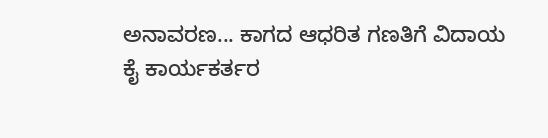ಅನಾವರಣ... ಕಾಗದ ಆಧರಿತ ಗಣತಿಗೆ ವಿದಾಯ
ಕೈ ಕಾರ್ಯಕರ್ತರ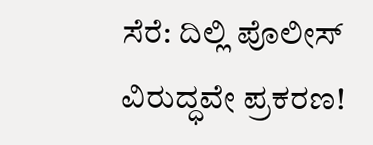ಸೆರೆ: ದಿಲ್ಲಿ ಪೊಲೀಸ್ ವಿರುದ್ಧವೇ ಪ್ರಕರಣ!